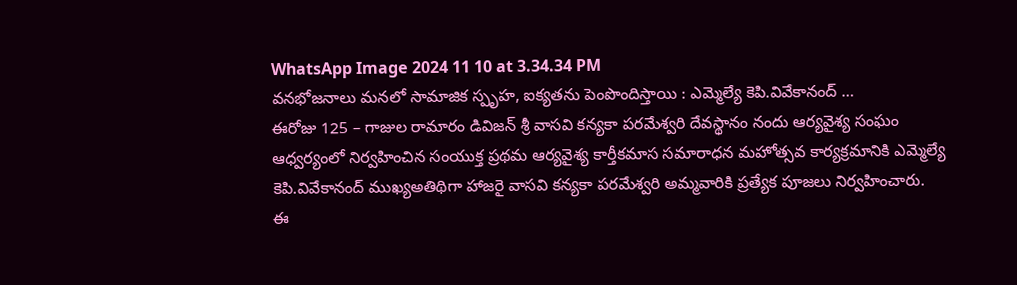WhatsApp Image 2024 11 10 at 3.34.34 PM
వనభోజనాలు మనలో సామాజిక స్పృహ, ఐక్యతను పెంపొందిస్తాయి : ఎమ్మెల్యే కెపి.వివేకానంద్ …
ఈరోజు 125 – గాజుల రామారం డివిజన్ శ్రీ వాసవి కన్యకా పరమేశ్వరి దేవస్థానం నందు ఆర్యవైశ్య సంఘం ఆధ్వర్యంలో నిర్వహించిన సంయుక్త ప్రథమ ఆర్యవైశ్య కార్తీకమాస సమారాధన మహోత్సవ కార్యక్రమానికి ఎమ్మెల్యే కెపి.వివేకానంద్ ముఖ్యఅతిథిగా హాజరై వాసవి కన్యకా పరమేశ్వరి అమ్మవారికి ప్రత్యేక పూజలు నిర్వహించారు.
ఈ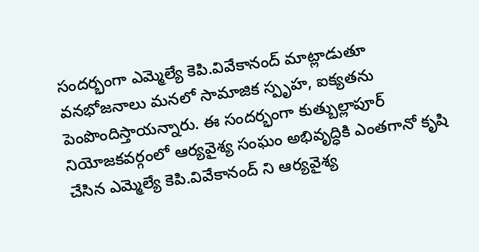సందర్భంగా ఎమ్మెల్యే కెపి.వివేకానంద్ మాట్లాడుతూ వనభోజనాలు మనలో సామాజిక స్పృహ, ఐక్యతను పెంపొందిస్తాయన్నారు. ఈ సందర్భంగా కుత్బుల్లాపూర్ నియోజకవర్గంలో ఆర్యవైశ్య సంఘం అభివృద్ధికి ఎంతగానో కృషి చేసిన ఎమ్మెల్యే కెపి.వివేకానంద్ ని ఆర్యవైశ్య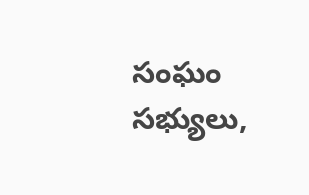సంఘం సభ్యులు,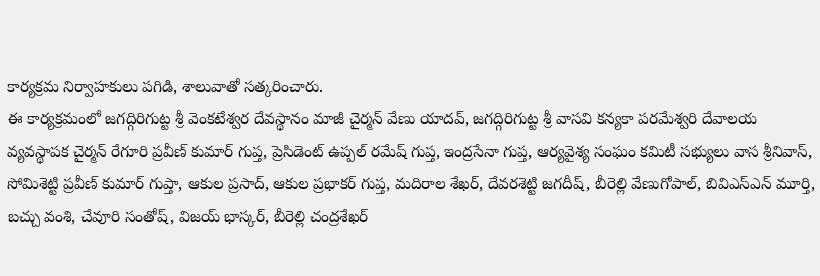కార్యక్రమ నిర్వాహకులు పగిడి, శాలువాతో సత్కరించారు.
ఈ కార్యక్రమంలో జగద్గిరిగుట్ట శ్రీ వెంకటేశ్వర దేవస్థానం మాజీ చైర్మన్ వేణు యాదవ్, జగద్గిరిగుట్ట శ్రీ వాసవి కన్యకా పరమేశ్వరి దేవాలయ వ్యవస్థాపక చైర్మన్ రేగూరి ప్రవీణ్ కుమార్ గుప్త, ప్రెసిడెంట్ ఉప్పల్ రమేష్ గుప్త, ఇంద్రసేనా గుప్త, ఆర్యవైశ్య సంఘం కమిటీ సభ్యులు వాస శ్రీనివాస్, సోమిశెట్టి ప్రవీణ్ కుమార్ గుప్తా, ఆకుల ప్రసాద్, ఆకుల ప్రభాకర్ గుప్త, మదిరాల శేఖర్, దేవరశెట్టి జగదీష్, బీరెల్లి వేణుగోపాల్, బివిఎస్ఎన్ మూర్తి, బచ్చు వంశి, చేవూరి సంతోష్, విజయ్ భాస్కర్, బీరెల్లి చంద్రశేఖర్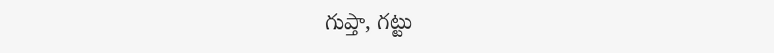గుప్తా, గట్టు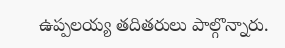ఉప్పలయ్య తదితరులు పాల్గొన్నారు.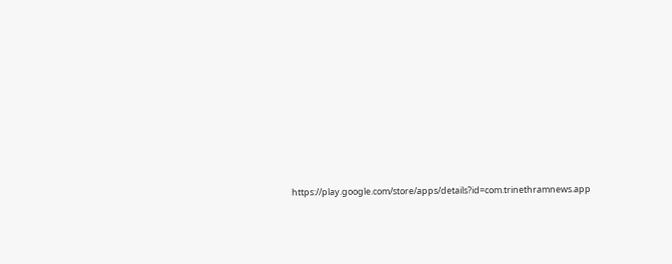https://play.google.com/store/apps/details?id=com.trinethramnews.app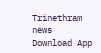Trinethram news
Download App